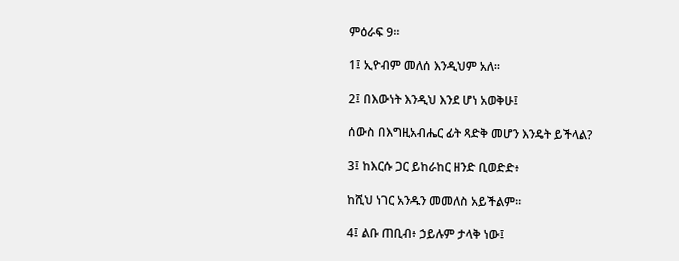ምዕራፍ 9።

1፤ ኢዮብም መለሰ እንዲህም አለ።

2፤ በእውነት እንዲህ እንደ ሆነ አወቅሁ፤

ሰውስ በእግዚአብሔር ፊት ጻድቅ መሆን እንዴት ይችላል?

3፤ ከእርሱ ጋር ይከራከር ዘንድ ቢወድድ፥

ከሺህ ነገር አንዱን መመለስ አይችልም።

4፤ ልቡ ጠቢብ፥ ኃይሉም ታላቅ ነው፤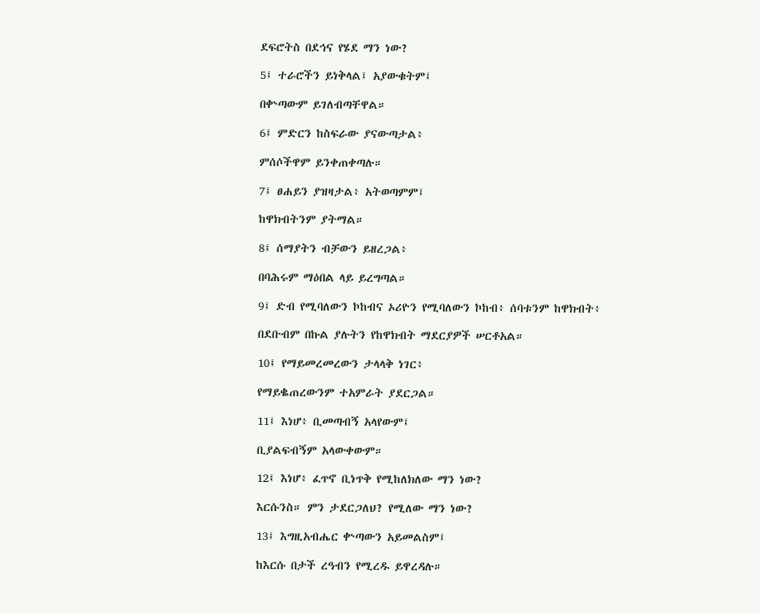ደፍሮትስ በደኅና የሄደ ማን ነው?

5፤ ተራሮችን ይነቅላል፤ አያውቁትም፤

በቍጣውም ይገለብጣቸዋል።

6፤ ምድርን ከስፍራው ያናውጣታል፥

ምሰሶችዋም ይንቀጠቀጣሉ።

7፤ ፀሐይን ያዝዛታል፥ አትወጣምም፤

ከዋክብትንም ያትማል።

8፤ ሰማያትን ብቻውን ይዘረጋል፥

በባሕሩም ማዕበል ላይ ይረግጣል።

9፤ ድብ የሚባለውን ኮከብና ኦሪዮን የሚባለውን ኮከብ፥ ሰባቱንም ከዋክብት፥

በደቡብም በኩል ያሉትን የከዋክብት ማደርያዎች ሠርቶአል።

10፤ የማይመረመረውን ታላላቅ ነገር፥

የማይቈጠረውንም ተአምራት ያደርጋል።

11፤ እነሆ፥ ቢመጣብኝ አላየውም፤

ቢያልፍብኝም አላውቀውም።

12፤ እነሆ፥ ፈጥኖ ቢነጥቅ የሚከለክለው ማን ነው?

እርሱንስ። ምን ታደርጋለህ? የሚለው ማን ነው?

13፤ እግዚአብሔር ቍጣውን አይመልስም፤

ከእርሱ በታች ረዓብን የሚረዱ ይዋረዳሉ።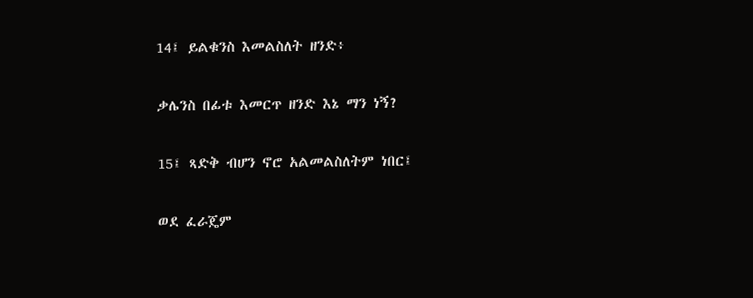14፤ ይልቁንስ እመልስለት ዘንድ፥

ቃሌንስ በፊቱ እመርጥ ዘንድ እኔ ማን ነኝ?

15፤ ጻድቅ ብሆን ኖሮ አልመልስለትም ነበር፤

ወደ ፈራጄም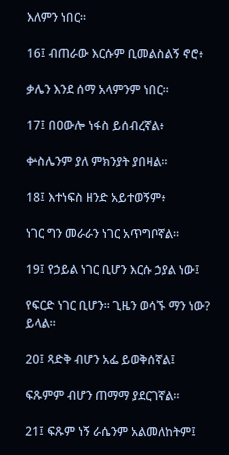እለምን ነበር።

16፤ ብጠራው እርሱም ቢመልስልኝ ኖሮ፥

ቃሌን እንደ ሰማ አላምንም ነበር።

17፤ በዐውሎ ነፋስ ይሰብረኛል፥

ቍስሌንም ያለ ምክንያት ያበዛል።

18፤ እተነፍስ ዘንድ አይተወኝም፥

ነገር ግን መራራን ነገር አጥግቦኛል።

19፤ የኃይል ነገር ቢሆን እርሱ ኃያል ነው፤

የፍርድ ነገር ቢሆን። ጊዜን ወሳኙ ማን ነው? ይላል።

20፤ ጻድቅ ብሆን አፌ ይወቅሰኛል፤

ፍጹምም ብሆን ጠማማ ያደርገኛል።

21፤ ፍጹም ነኝ ራሴንም አልመለከትም፤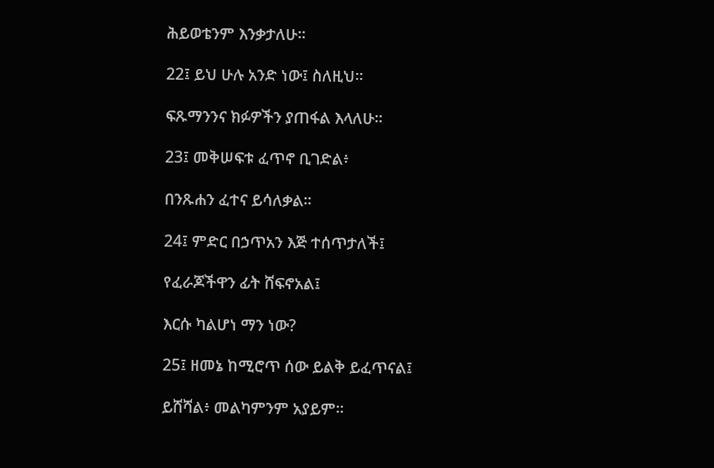ሕይወቴንም እንቃታለሁ።

22፤ ይህ ሁሉ አንድ ነው፤ ስለዚህ።

ፍጹማንንና ክፉዎችን ያጠፋል እላለሁ።

23፤ መቅሠፍቱ ፈጥኖ ቢገድል፥

በንጹሐን ፈተና ይሳለቃል።

24፤ ምድር በኃጥአን እጅ ተሰጥታለች፤

የፈራጆችዋን ፊት ሸፍኖአል፤

እርሱ ካልሆነ ማን ነው?

25፤ ዘመኔ ከሚሮጥ ሰው ይልቅ ይፈጥናል፤

ይሸሻል፥ መልካምንም አያይም።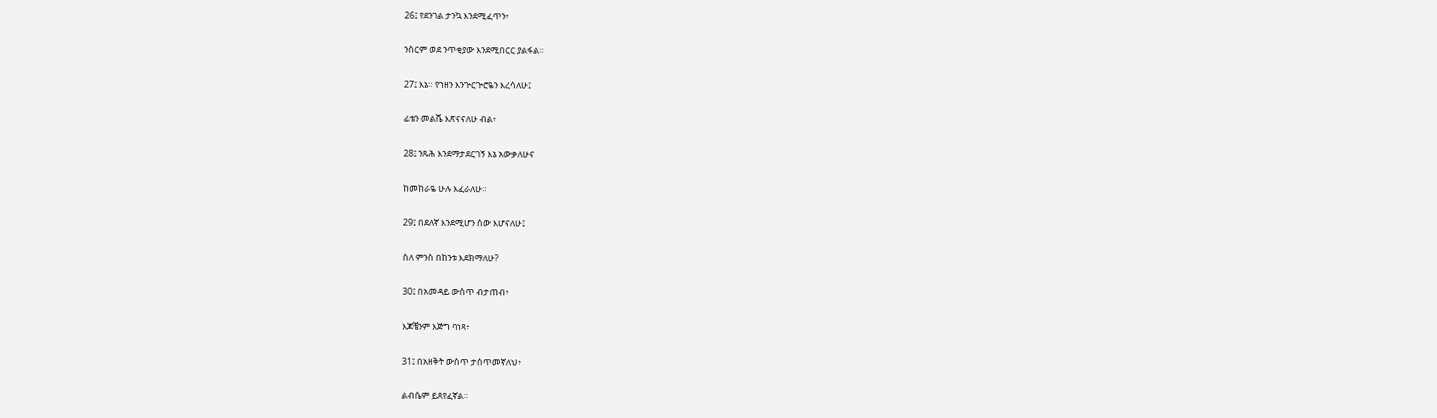26፤ የደንገል ታንኳ እንደሚፈጥን፥

ንስርም ወደ ንጥቂያው እንደሚበርር ያልፋል።

27፤ እኔ። የኀዘን እንጕርጕሮዬን እረሳለሁ፤

ፊቴን መልሼ እጽናናለሁ ብል፥

28፤ ንጹሕ እንደማታደርገኝ እኔ አውቃለሁና

ከመከራዬ ሁሉ እፈራለሁ።

29፤ በደለኛ እንደሚሆን ሰው እሆናለሁ፤

ስለ ምንስ በከንቱ እደክማለሁ?

30፤ በአመዳይ ውስጥ ብታጠብ፥

እጆቼንም እጅግ ባነጻ፥

31፤ በአዘቅት ውስጥ ታሰጥመኛለህ፥

ልብሴም ይጸየፈኛል።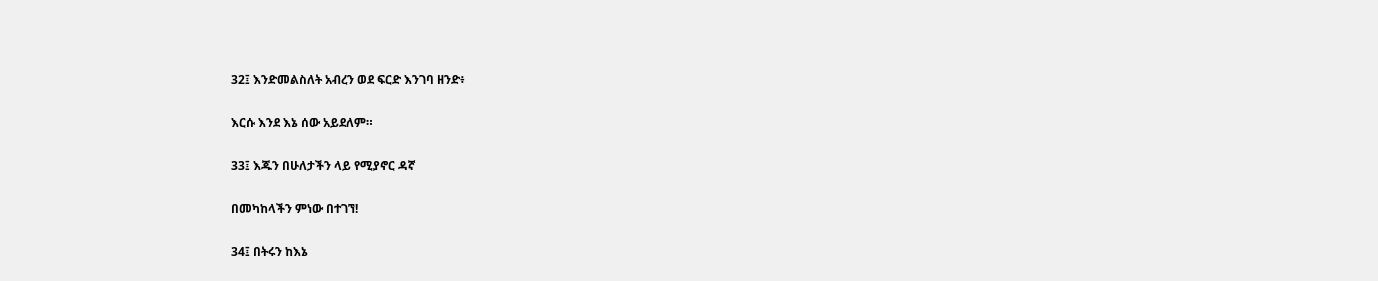32፤ እንድመልስለት አብረን ወደ ፍርድ እንገባ ዘንድ፥

እርሱ እንደ እኔ ሰው አይደለም።

33፤ እጁን በሁለታችን ላይ የሚያኖር ዳኛ

በመካከላችን ምነው በተገኘ!

34፤ በትሩን ከእኔ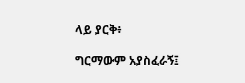ላይ ያርቅ፥

ግርማውም አያስፈራኝ፤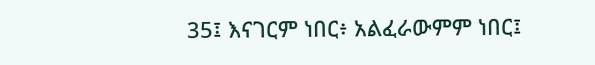35፤ እናገርም ነበር፥ አልፈራውምም ነበር፤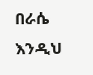በራሴ እንዲህ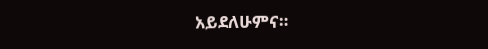አይደለሁምና።